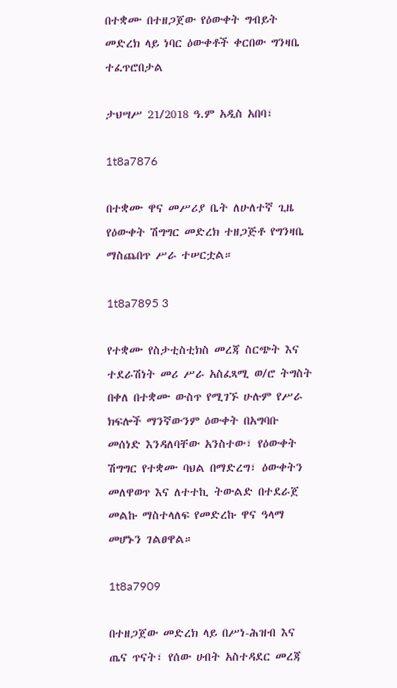በተቋሙ በተዘጋጀው የዕውቀት ግብይት መድረክ ላይ ነባር ዕውቀቶች ቀርበው ግንዛቤ ተፈጥሮበታል

ታህሣሥ 21/2018 ዓ.ም አዲስ አበባ፣

1t8a7876

በተቋሙ ዋና መሥሪያ ቤት ለሁለተኛ ጊዜ የዕውቀት ሽግግር መድረክ ተዘጋጅቶ የግንዛቤ ማስጨበጥ ሥራ ተሠርቷል።

1t8a7895 3

የተቋሙ የስታቲስቲክስ መረጃ ስርጭት እና ተደራሽነት መሪ ሥራ አስፈጻሚ ወ/ሮ ትግስት በቀለ በተቋሙ ውስጥ የሚገኙ ሁሉም የሥራ ክፍሎች ማንኛውንም ዕውቀት በአግባቡ መሰነድ እንዳለባቸው አንስተው፣ የዕውቀት ሽግግር የተቋሙ ባህል በማድረግ፣ ዕውቀትን መለዋወጥ እና ለተተኪ ትውልድ በተደራጀ መልኩ ማስተላለፍ የመድረኩ ዋና ዓላማ መሆኑን ገልፀዋል።

1t8a7909

በተዘጋጀው መድረክ ላይ በሥነ-ሕዝብ እና ጤና ጥናት፣ የሰው ሀብት አስተዳደር መረጃ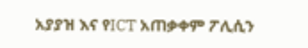አያያዝ እና የICT አጠቃቀም ፖሊሲን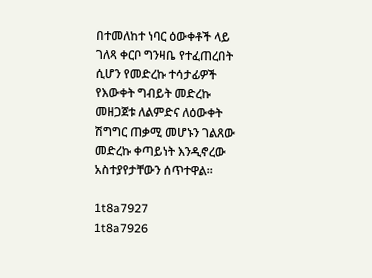በተመለከተ ነባር ዕውቀቶች ላይ ገለጻ ቀርቦ ግንዛቤ የተፈጠረበት ሲሆን የመድረኩ ተሳታፊዎች የእውቀት ግብይት መድረኩ መዘጋጀቱ ለልምድና ለዕውቀት ሽግግር ጠቃሚ መሆኑን ገልጸው መድረኩ ቀጣይነት እንዲኖረው አስተያየታቸውን ሰጥተዋል።

1t8a7927
1t8a7926